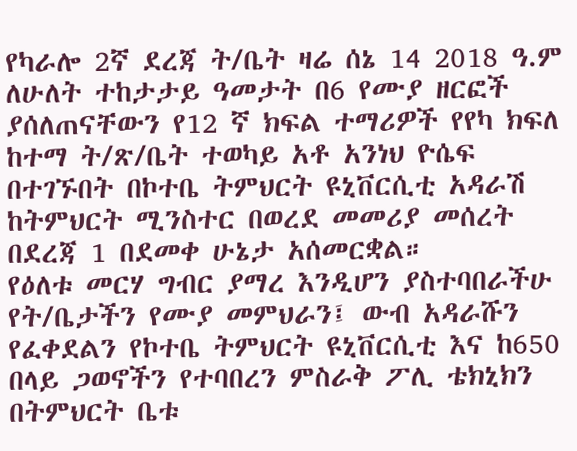የካራሎ 2ኛ ደረጃ ት/ቤት ዛሬ ሰኔ 14 2018 ዓ.ም ለሁለት ተከታታይ ዓመታት በ6 የሙያ ዘርፎች ያሰለጠናቸውን የ12 ኛ ክፍል ተማሪዎች የየካ ክፍለ ከተማ ት/ጽ/ቤት ተወካይ አቶ አንነህ ዮሴፍ በተገኙበት በኮተቤ ትምህርት ዩኒቨርሲቲ አዳራሽ ከትምህርት ሚንስተር በወረደ መመሪያ መሰረት በደረጃ 1 በደመቀ ሁኔታ አሰመርቋል።
የዕለቱ መርሃ ግብር ያማረ እንዲሆን ያስተባበራችሁ የት/ቤታችን የሙያ መምህራን፤ ውብ አዳራሹን የፈቀደልን የኮተቤ ትምህርት ዩኒቨርሲቲ እና ከ650 በላይ ጋወኖችን የተባበረን ምስራቅ ፖሊ ቴክኒክን በትምህርት ቤቱ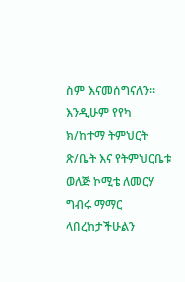ስም እናመሰግናለን።
እንዲሁም የየካ ክ/ከተማ ትምህርት ጽ/ቤት እና የትምህርቤቱ ወለጅ ኮሚቴ ለመርሃ ግብሩ ማማር ላበረከታችሁልን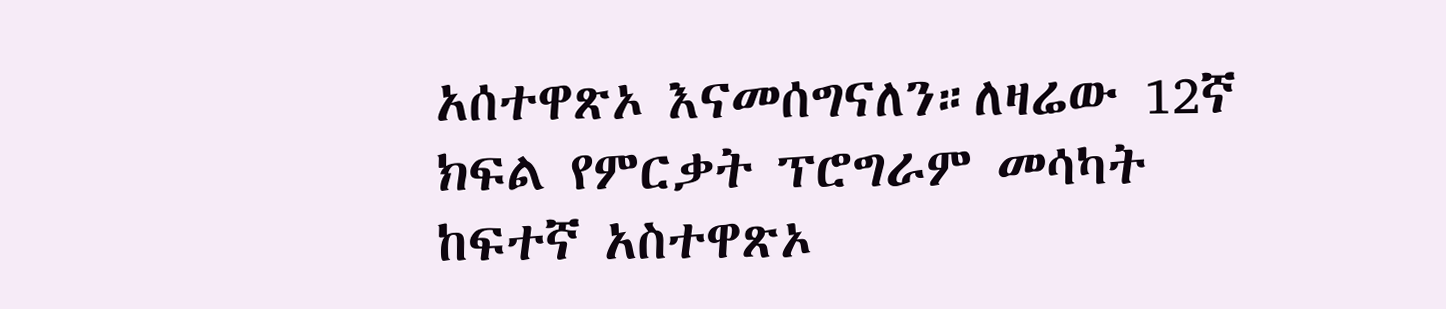አሰተዋጽኦ እናመሰግናለን።ለዛሬው 12ኛ ክፍል የምርቃት ፕሮግራም መሳካት ከፍተኛ አስተዋጽኦ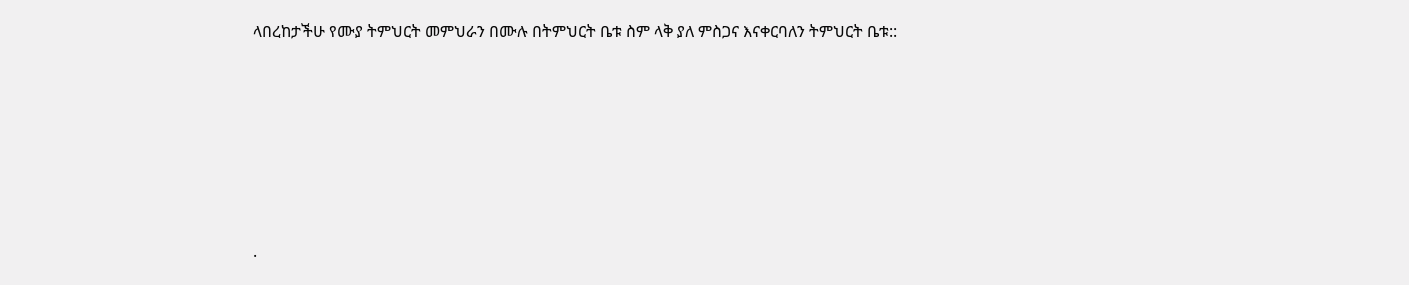ላበረከታችሁ የሙያ ትምህርት መምህራን በሙሉ በትምህርት ቤቱ ስም ላቅ ያለ ምስጋና እናቀርባለን ትምህርት ቤቱ::







.